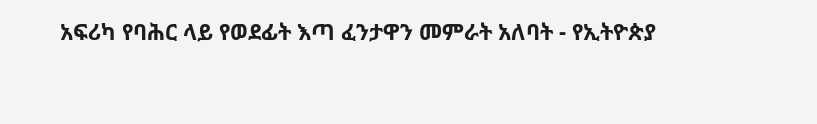አፍሪካ የባሕር ላይ የወደፊት እጣ ፈንታዋን መምራት አለባት - የኢትዮጵያ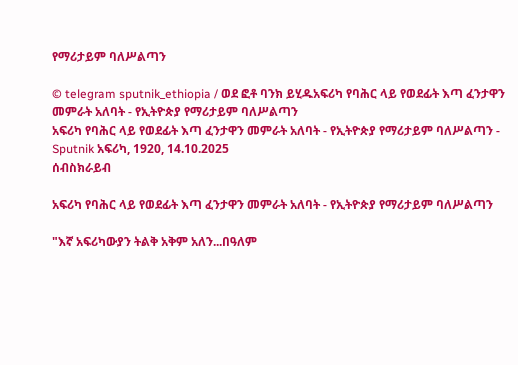የማሪታይም ባለሥልጣን

© telegram sputnik_ethiopia / ወደ ፎቶ ባንክ ይሂዱአፍሪካ የባሕር ላይ የወደፊት እጣ ፈንታዋን መምራት አለባት - የኢትዮጵያ የማሪታይም ባለሥልጣን
አፍሪካ የባሕር ላይ የወደፊት እጣ ፈንታዋን መምራት አለባት - የኢትዮጵያ የማሪታይም ባለሥልጣን - Sputnik አፍሪካ, 1920, 14.10.2025
ሰብስክራይብ

አፍሪካ የባሕር ላይ የወደፊት እጣ ፈንታዋን መምራት አለባት - የኢትዮጵያ የማሪታይም ባለሥልጣን

"እኛ አፍሪካውያን ትልቅ አቅም አለን...በዓለም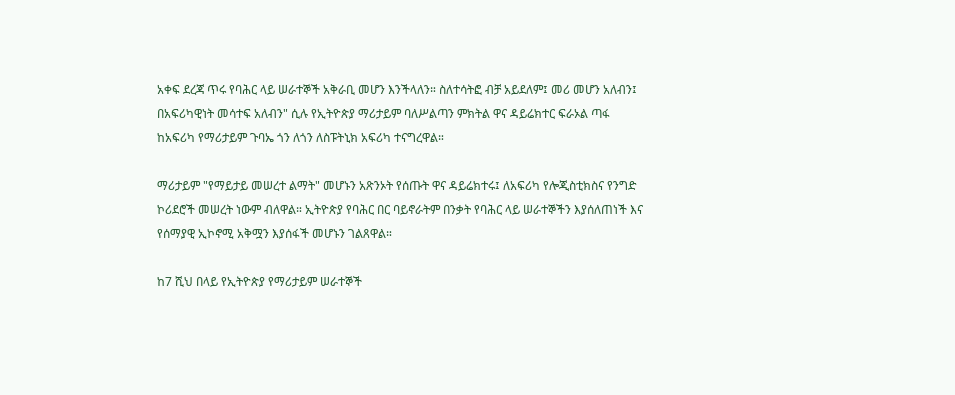አቀፍ ደረጃ ጥሩ የባሕር ላይ ሠራተኞች አቅራቢ መሆን እንችላለን። ስለተሳትፎ ብቻ አይደለም፤ መሪ መሆን አለብን፤ በአፍሪካዊነት መሳተፍ አለብን" ሲሉ የኢትዮጵያ ማሪታይም ባለሥልጣን ምክትል ዋና ዳይሬክተር ፍራኦል ጣፋ ከአፍሪካ የማሪታይም ጉባኤ ጎን ለጎን ለስፑትኒክ አፍሪካ ተናግረዋል።

ማሪታይም "የማይታይ መሠረተ ልማት" መሆኑን አጽንኦት የሰጡት ዋና ዳይሬክተሩ፤ ለአፍሪካ የሎጂስቲክስና የንግድ ኮሪደሮች መሠረት ነውም ብለዋል። ኢትዮጵያ የባሕር በር ባይኖራትም በንቃት የባሕር ላይ ሠራተኞችን እያሰለጠነች እና የሰማያዊ ኢኮኖሚ አቅሟን እያሰፋች መሆኑን ገልጸዋል።

ከ7 ሺህ በላይ የኢትዮጵያ የማሪታይም ሠራተኞች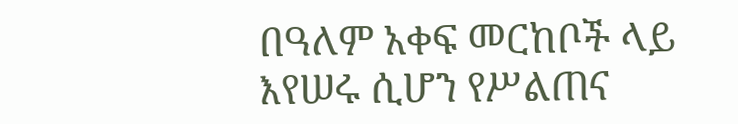በዓለም አቀፍ መርከቦች ላይ እየሠሩ ሲሆን የሥልጠና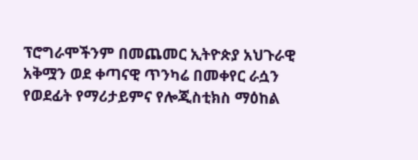ፕሮግራሞችንም በመጨመር ኢትዮጵያ አህጉራዊ አቅሟን ወደ ቀጣናዊ ጥንካሬ በመቀየር ራሷን የወደፊት የማሪታይምና የሎጂስቲክስ ማዕከል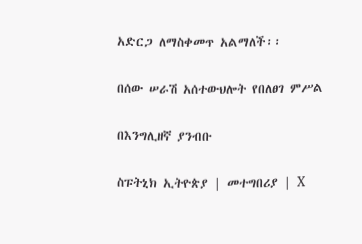አድርጋ ለማስቀመጥ አልማለች፡፡

በሰው ሠራሽ አሰተውህሎት የበለፀገ ምሥል

በእንግሊዘኛ ያንብቡ

ስፑትኒክ ኢትዮጵያ | መተግበሪያ | X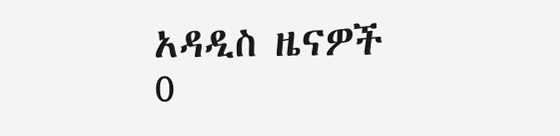አዳዲስ ዜናዎች
0